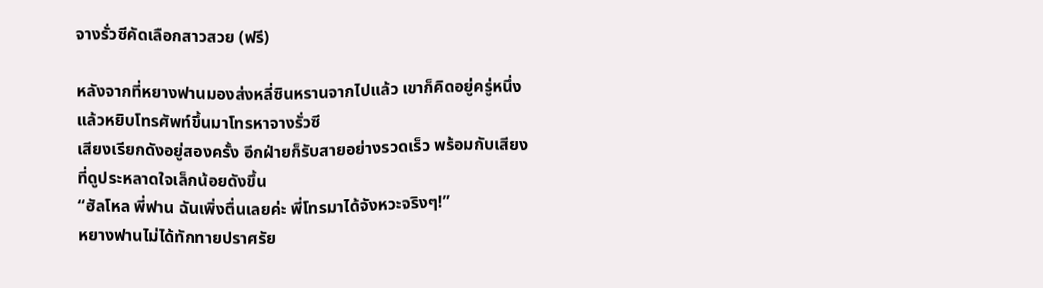จางรั่วซีคัดเลือกสาวสวย (ฟรี)

หลังจากที่หยางฟานมองส่งหลี่ซินหรานจากไปแล้ว เขาก็คิดอยู่ครู่หนึ่งแล้วหยิบโทรศัพท์ขึ้นมาโทรหาจางรั่วซี
เสียงเรียกดังอยู่สองครั้ง อีกฝ่ายก็รับสายอย่างรวดเร็ว พร้อมกับเสียงที่ดูประหลาดใจเล็กน้อยดังขึ้น
“ฮัลโหล พี่ฟาน ฉันเพิ่งตื่นเลยค่ะ พี่โทรมาได้จังหวะจริงๆ!”
หยางฟานไม่ได้ทักทายปราศรัย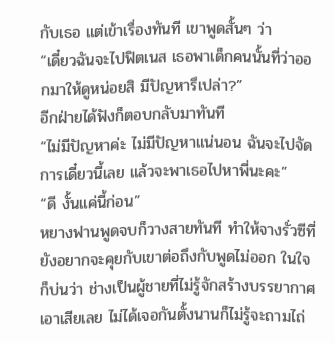กับเธอ แต่เข้าเรื่องทันที เขาพูดสั้นๆ ว่า
“เดี๋ยวฉันจะไปฟิตเนส เธอพาเด็กคนนั้นที่ว่าออกมาให้ดูหน่อยสิ มีปัญหารึเปล่า?”
อีกฝ่ายได้ฟังก็ตอบกลับมาทันที
“ไม่มีปัญหาค่ะ ไม่มีปัญหาแน่นอน ฉันจะไปจัดการเดี๋ยวนี้เลย แล้วจะพาเธอไปหาพี่นะคะ”
“ดี งั้นแค่นี้ก่อน”
หยางฟานพูดจบก็วางสายทันที ทำให้จางรั่วซีที่ยังอยากจะคุยกับเขาต่อถึงกับพูดไม่ออก ในใจก็บ่นว่า ช่างเป็นผู้ชายที่ไม่รู้จักสร้างบรรยากาศเอาเสียเลย ไม่ได้เจอกันตั้งนานก็ไม่รู้จะถามไถ่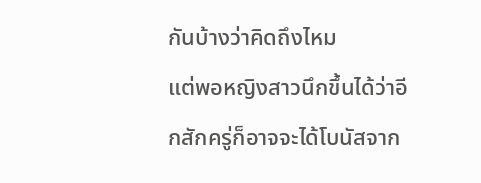กันบ้างว่าคิดถึงไหม
แต่พอหญิงสาวนึกขึ้นได้ว่าอีกสักครู่ก็อาจจะได้โบนัสจาก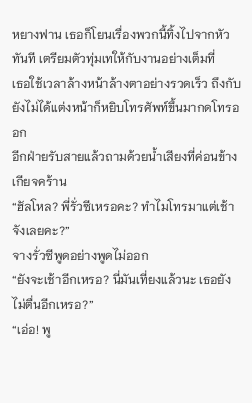หยางฟาน เธอก็โยนเรื่องพวกนี้ทิ้งไปจากหัวทันที เตรียมตัวทุ่มเทให้กับงานอย่างเต็มที่
เธอใช้เวลาล้างหน้าล้างตาอย่างรวดเร็ว ถึงกับยังไม่ได้แต่งหน้าก็หยิบโทรศัพท์ขึ้นมากดโทรออก
อีกฝ่ายรับสายแล้วถามด้วยน้ำเสียงที่ค่อนข้างเกียจคร้าน
“ฮัลโหล? พี่รั่วซีเหรอคะ? ทำไมโทรมาแต่เช้าจังเลยคะ?”
จางรั่วซีพูดอย่างพูดไม่ออก
“ยังจะเช้าอีกเหรอ? นี่มันเที่ยงแล้วนะ เธอยังไม่ตื่นอีกเหรอ?”
“เอ่อ! พู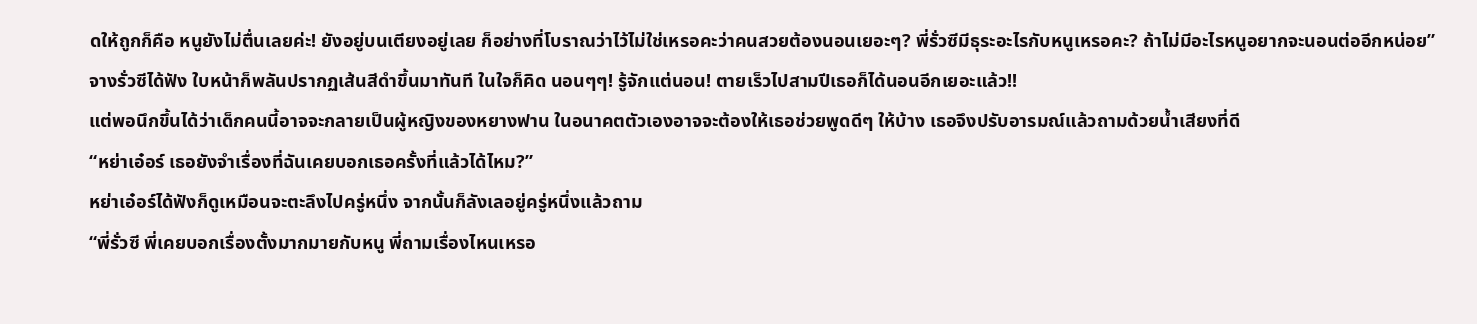ดให้ถูกก็คือ หนูยังไม่ตื่นเลยค่ะ! ยังอยู่บนเตียงอยู่เลย ก็อย่างที่โบราณว่าไว้ไม่ใช่เหรอคะว่าคนสวยต้องนอนเยอะๆ? พี่รั่วซีมีธุระอะไรกับหนูเหรอคะ? ถ้าไม่มีอะไรหนูอยากจะนอนต่ออีกหน่อย”
จางรั่วซีได้ฟัง ใบหน้าก็พลันปรากฏเส้นสีดำขึ้นมาทันที ในใจก็คิด นอนๆๆ! รู้จักแต่นอน! ตายเร็วไปสามปีเธอก็ได้นอนอีกเยอะแล้ว!!
แต่พอนึกขึ้นได้ว่าเด็กคนนี้อาจจะกลายเป็นผู้หญิงของหยางฟาน ในอนาคตตัวเองอาจจะต้องให้เธอช่วยพูดดีๆ ให้บ้าง เธอจึงปรับอารมณ์แล้วถามด้วยน้ำเสียงที่ดี
“หย่าเอ๋อร์ เธอยังจำเรื่องที่ฉันเคยบอกเธอครั้งที่แล้วได้ไหม?”
หย่าเอ๋อร์ได้ฟังก็ดูเหมือนจะตะลึงไปครู่หนึ่ง จากนั้นก็ลังเลอยู่ครู่หนึ่งแล้วถาม
“พี่รั่วซี พี่เคยบอกเรื่องตั้งมากมายกับหนู พี่ถามเรื่องไหนเหรอ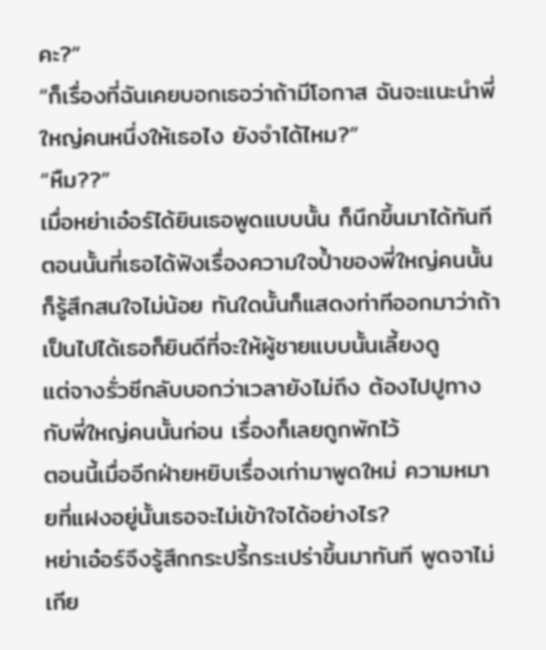คะ?”
“ก็เรื่องที่ฉันเคยบอกเธอว่าถ้ามีโอกาส ฉันจะแนะนำพี่ใหญ่คนหนึ่งให้เธอไง ยังจำได้ไหม?”
“หืม??”
เมื่อหย่าเอ๋อร์ได้ยินเธอพูดแบบนั้น ก็นึกขึ้นมาได้ทันที ตอนนั้นที่เธอได้ฟังเรื่องความใจป้ำของพี่ใหญ่คนนั้นก็รู้สึกสนใจไม่น้อย ทันใดนั้นก็แสดงท่าทีออกมาว่าถ้าเป็นไปได้เธอก็ยินดีที่จะให้ผู้ชายแบบนั้นเลี้ยงดู
แต่จางรั่วซีกลับบอกว่าเวลายังไม่ถึง ต้องไปปูทางกับพี่ใหญ่คนนั้นก่อน เรื่องก็เลยถูกพักไว้
ตอนนี้เมื่ออีกฝ่ายหยิบเรื่องเก่ามาพูดใหม่ ความหมายที่แฝงอยู่นั้นเธอจะไม่เข้าใจได้อย่างไร?
หย่าเอ๋อร์จึงรู้สึกกระปรี้กระเปร่าขึ้นมาทันที พูดจาไม่เกีย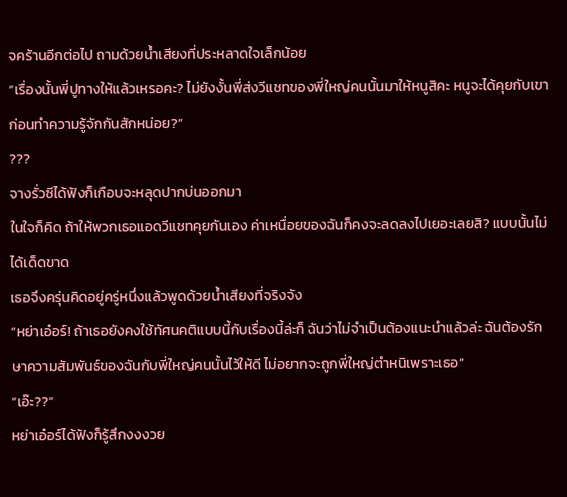จคร้านอีกต่อไป ถามด้วยน้ำเสียงที่ประหลาดใจเล็กน้อย
“เรื่องนั้นพี่ปูทางให้แล้วเหรอคะ? ไม่ยังงั้นพี่ส่งวีแชทของพี่ใหญ่คนนั้นมาให้หนูสิคะ หนูจะได้คุยกับเขาก่อนทำความรู้จักกันสักหน่อย?”
???
จางรั่วซีได้ฟังก็เกือบจะหลุดปากบ่นออกมา
ในใจก็คิด ถ้าให้พวกเธอแอดวีแชทคุยกันเอง ค่าเหนื่อยของฉันก็คงจะลดลงไปเยอะเลยสิ? แบบนั้นไม่ได้เด็ดขาด
เธอจึงครุ่นคิดอยู่ครู่หนึ่งแล้วพูดด้วยน้ำเสียงที่จริงจัง
“หย่าเอ๋อร์! ถ้าเธอยังคงใช้ทัศนคติแบบนี้กับเรื่องนี้ล่ะก็ ฉันว่าไม่จำเป็นต้องแนะนำแล้วล่ะ ฉันต้องรักษาความสัมพันธ์ของฉันกับพี่ใหญ่คนนั้นไว้ให้ดี ไม่อยากจะถูกพี่ใหญ่ตำหนิเพราะเธอ”
“เอ๊ะ??”
หย่าเอ๋อร์ได้ฟังก็รู้สึกงงงวย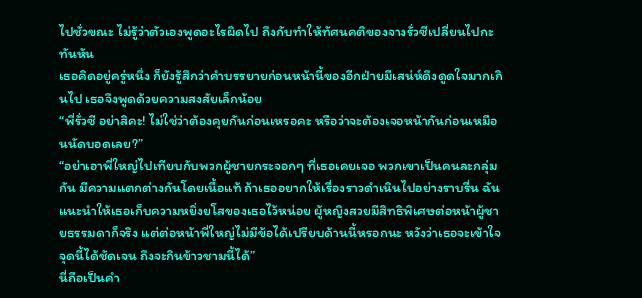ไปชั่วขณะ ไม่รู้ว่าตัวเองพูดอะไรผิดไป ถึงกับทำให้ทัศนคติของจางรั่วซีเปลี่ยนไปกะทันหัน
เธอคิดอยู่ครู่หนึ่ง ก็ยังรู้สึกว่าคำบรรยายก่อนหน้านี้ของอีกฝ่ายมีเสน่ห์ดึงดูดใจมากเกินไป เธอจึงพูดด้วยความสงสัยเล็กน้อย
“พี่รั่วซี อย่าสิคะ! ไม่ใช่ว่าต้องคุยกันก่อนเหรอคะ หรือว่าจะต้องเจอหน้ากันก่อนเหมือนนัดบอดเลย?”
“อย่าเอาพี่ใหญ่ไปเทียบกับพวกผู้ชายกระจอกๆ ที่เธอเคยเจอ พวกเขาเป็นคนละกลุ่มกัน มีความแตกต่างกันโดยเนื้อแท้ ถ้าเธออยากให้เรื่องราวดำเนินไปอย่างราบรื่น ฉันแนะนำให้เธอเก็บความหยิ่งยโสของเธอไว้หน่อย ผู้หญิงสวยมีสิทธิพิเศษต่อหน้าผู้ชายธรรมดาก็จริง แต่ต่อหน้าพี่ใหญ่ไม่มีข้อได้เปรียบด้านนี้หรอกนะ หวังว่าเธอจะเข้าใจจุดนี้ได้ชัดเจน ถึงจะกินข้าวชามนี้ได้”
นี่ถือเป็นคำ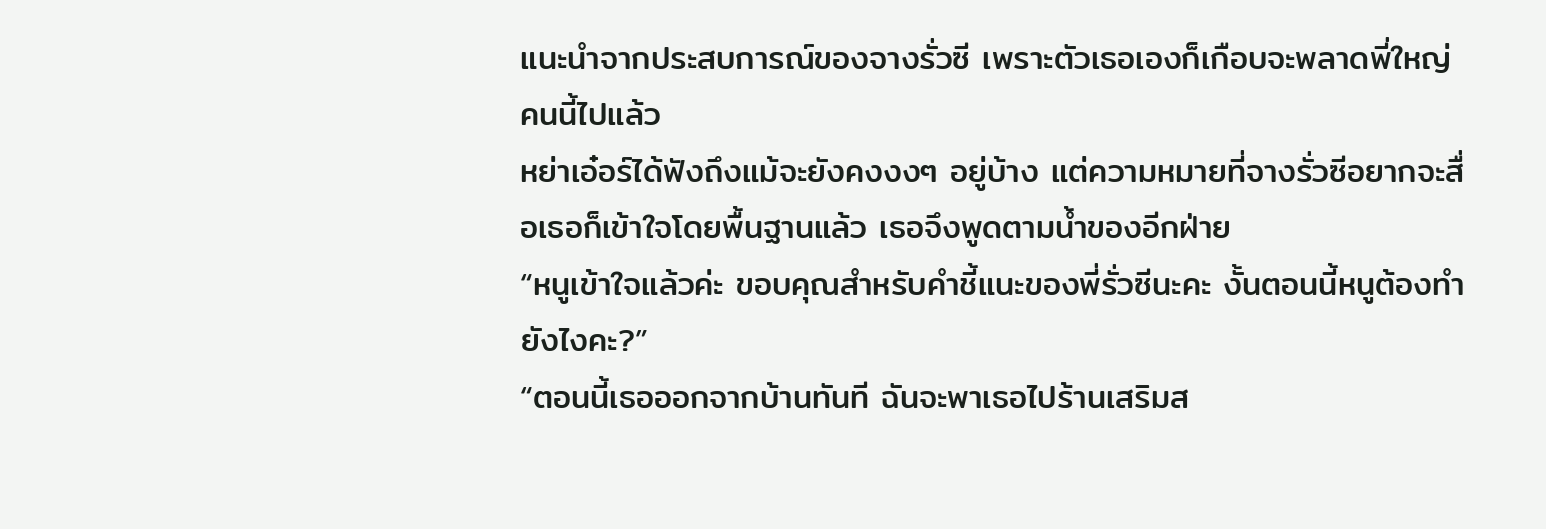แนะนำจากประสบการณ์ของจางรั่วซี เพราะตัวเธอเองก็เกือบจะพลาดพี่ใหญ่คนนี้ไปแล้ว
หย่าเอ๋อร์ได้ฟังถึงแม้จะยังคงงงๆ อยู่บ้าง แต่ความหมายที่จางรั่วซีอยากจะสื่อเธอก็เข้าใจโดยพื้นฐานแล้ว เธอจึงพูดตามน้ำของอีกฝ่าย
“หนูเข้าใจแล้วค่ะ ขอบคุณสำหรับคำชี้แนะของพี่รั่วซีนะคะ งั้นตอนนี้หนูต้องทำยังไงคะ?”
“ตอนนี้เธอออกจากบ้านทันที ฉันจะพาเธอไปร้านเสริมส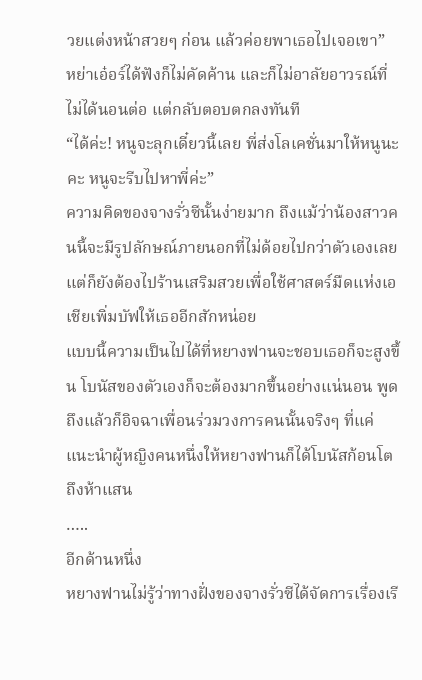วยแต่งหน้าสวยๆ ก่อน แล้วค่อยพาเธอไปเจอเขา”
หย่าเอ๋อร์ได้ฟังก็ไม่คัดค้าน และก็ไม่อาลัยอาวรณ์ที่ไม่ได้นอนต่อ แต่กลับตอบตกลงทันที
“ได้ค่ะ! หนูจะลุกเดี๋ยวนี้เลย พี่ส่งโลเคชั่นมาให้หนูนะคะ หนูจะรีบไปหาพี่ค่ะ”
ความคิดของจางรั่วซีนั้นง่ายมาก ถึงแม้ว่าน้องสาวคนนี้จะมีรูปลักษณ์ภายนอกที่ไม่ด้อยไปกว่าตัวเองเลย แต่ก็ยังต้องไปร้านเสริมสวยเพื่อใช้ศาสตร์มืดแห่งเอเชียเพิ่มบัฟให้เธออีกสักหน่อย
แบบนี้ความเป็นไปได้ที่หยางฟานจะชอบเธอก็จะสูงขึ้น โบนัสของตัวเองก็จะต้องมากขึ้นอย่างแน่นอน พูดถึงแล้วก็อิจฉาเพื่อนร่วมวงการคนนั้นจริงๆ ที่แค่แนะนำผู้หญิงคนหนึ่งให้หยางฟานก็ได้โบนัสก้อนโตถึงห้าแสน
…..
อีกด้านหนึ่ง
หยางฟานไม่รู้ว่าทางฝั่งของจางรั่วซีได้จัดการเรื่องเรี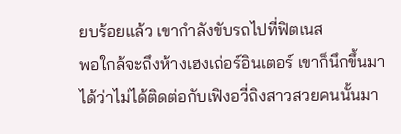ยบร้อยแล้ว เขากำลังขับรถไปที่ฟิตเนส
พอใกล้จะถึงห้างเฮงเถ่อร์อินเตอร์ เขาก็นึกขึ้นมาได้ว่าไม่ได้ติดต่อกับเฟิงอวี่ถิงสาวสวยคนนั้นมา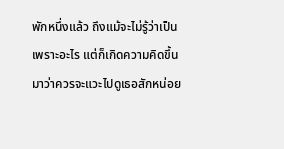พักหนึ่งแล้ว ถึงแม้จะไม่รู้ว่าเป็นเพราะอะไร แต่ก็เกิดความคิดขึ้นมาว่าควรจะแวะไปดูเธอสักหน่อย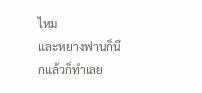ไหม
และหยางฟานก็นึกแล้วก็ทำเลย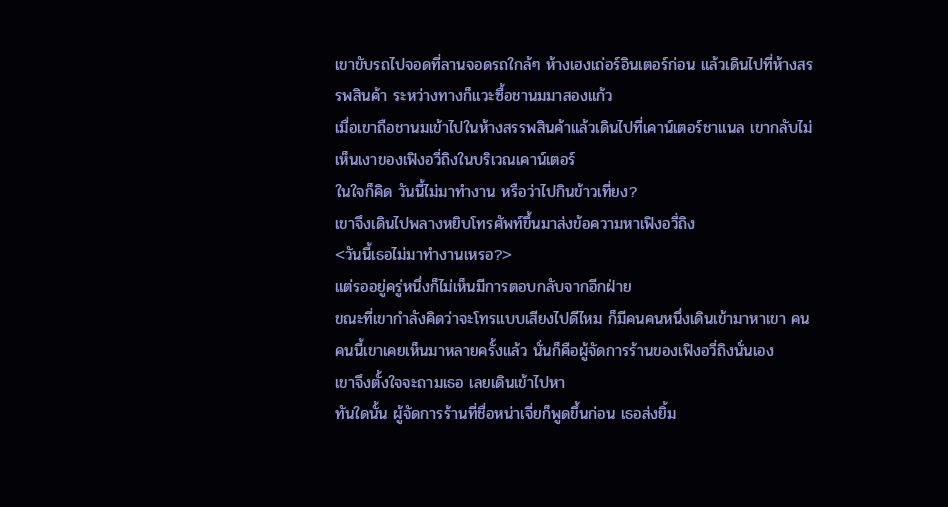เขาขับรถไปจอดที่ลานจอดรถใกล้ๆ ห้างเฮงเถ่อร์อินเตอร์ก่อน แล้วเดินไปที่ห้างสรรพสินค้า ระหว่างทางก็แวะซื้อชานมมาสองแก้ว
เมื่อเขาถือชานมเข้าไปในห้างสรรพสินค้าแล้วเดินไปที่เคาน์เตอร์ชาแนล เขากลับไม่เห็นเงาของเฟิงอวี่ถิงในบริเวณเคาน์เตอร์
ในใจก็คิด วันนี้ไม่มาทำงาน หรือว่าไปกินข้าวเที่ยง?
เขาจึงเดินไปพลางหยิบโทรศัพท์ขึ้นมาส่งข้อความหาเฟิงอวี่ถิง
<วันนี้เธอไม่มาทำงานเหรอ?>
แต่รออยู่ครู่หนึ่งก็ไม่เห็นมีการตอบกลับจากอีกฝ่าย
ขณะที่เขากำลังคิดว่าจะโทรแบบเสียงไปดีไหม ก็มีคนคนหนึ่งเดินเข้ามาหาเขา คนคนนี้เขาเคยเห็นมาหลายครั้งแล้ว นั่นก็คือผู้จัดการร้านของเฟิงอวี่ถิงนั่นเอง
เขาจึงตั้งใจจะถามเธอ เลยเดินเข้าไปหา
ทันใดนั้น ผู้จัดการร้านที่ชื่อหน่าเจี่ยก็พูดขึ้นก่อน เธอส่งยิ้ม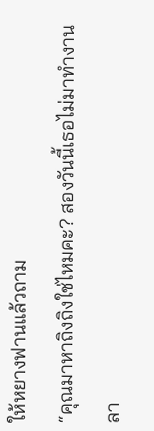ให้หยางฟานแล้วถาม
“คุณมาหาถิงถิงใช่ไหมคะ? สองวันนี้เธอไม่มาทำงาน ลา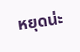หยุดน่ะ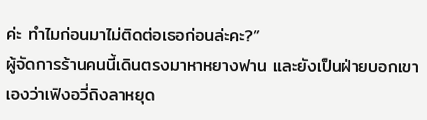ค่ะ ทำไมก่อนมาไม่ติดต่อเธอก่อนล่ะคะ?”
ผู้จัดการร้านคนนี้เดินตรงมาหาหยางฟาน และยังเป็นฝ่ายบอกเขาเองว่าเฟิงอวี่ถิงลาหยุด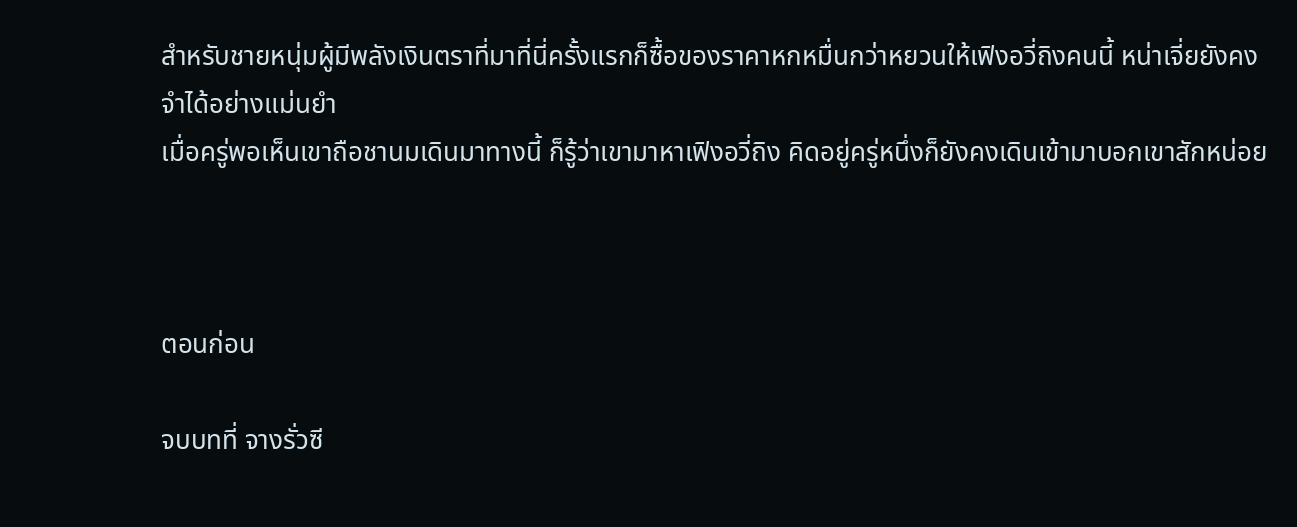สำหรับชายหนุ่มผู้มีพลังเงินตราที่มาที่นี่ครั้งแรกก็ซื้อของราคาหกหมื่นกว่าหยวนให้เฟิงอวี่ถิงคนนี้ หน่าเจี่ยยังคงจำได้อย่างแม่นยำ
เมื่อครู่พอเห็นเขาถือชานมเดินมาทางนี้ ก็รู้ว่าเขามาหาเฟิงอวี่ถิง คิดอยู่ครู่หนึ่งก็ยังคงเดินเข้ามาบอกเขาสักหน่อย



ตอนก่อน

จบบทที่ จางรั่วซี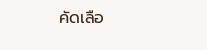คัดเลือ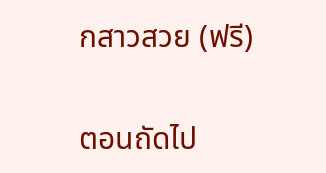กสาวสวย (ฟรี)

ตอนถัดไป